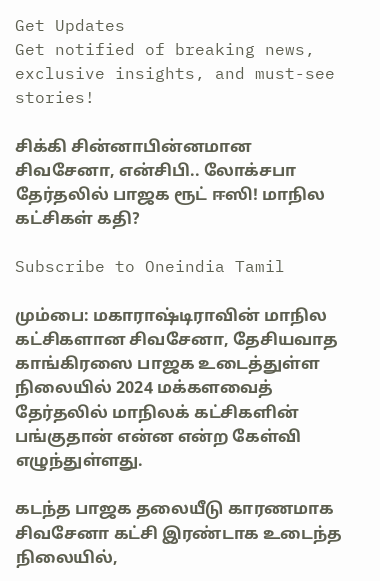Get Updates
Get notified of breaking news, exclusive insights, and must-see stories!

சிக்கி சின்னாபின்னமான சிவசேனா, என்சிபி.. லோக்சபா தேர்தலில் பாஜக ரூட் ஈஸி! மாநில கட்சிகள் கதி?

Subscribe to Oneindia Tamil

மும்பை: மகாராஷ்டிராவின் மாநில கட்சிகளான சிவசேனா, தேசியவாத காங்கிரஸை பாஜக உடைத்துள்ள நிலையில் 2024 மக்களவைத் தேர்தலில் மாநிலக் கட்சிகளின் பங்குதான் என்ன என்ற கேள்வி எழுந்துள்ளது.

கடந்த பாஜக தலையீடு காரணமாக சிவசேனா கட்சி இரண்டாக உடைந்த நிலையில்,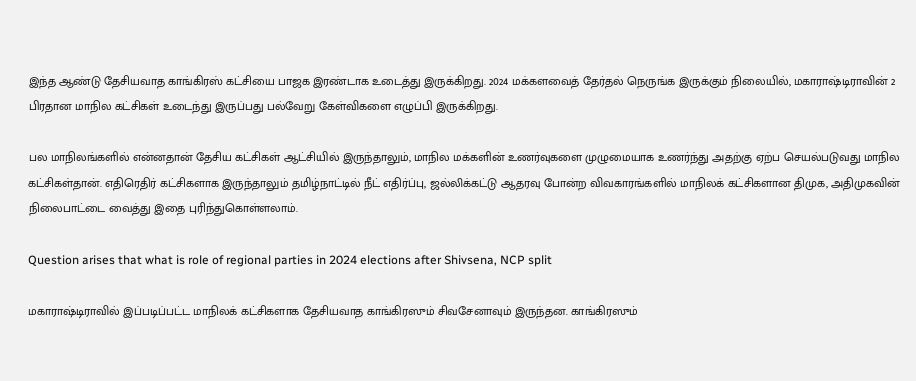இந்த ஆண்டு தேசியவாத காங்கிரஸ் கட்சியை பாஜக இரண்டாக உடைத்து இருக்கிறது. 2024 மக்களவைத் தேர்தல் நெருங்க இருக்கும் நிலையில், மகாராஷ்டிராவின் 2 பிரதான மாநில கட்சிகள் உடைந்து இருப்பது பல்வேறு கேள்விகளை எழுப்பி இருக்கிறது.

பல மாநிலங்களில் என்னதான் தேசிய கட்சிகள் ஆட்சியில் இருந்தாலும், மாநில மக்களின் உணர்வுகளை முழுமையாக உணர்ந்து அதற்கு ஏற்ப செயல்படுவது மாநில கட்சிகள்தான். எதிரெதிர் கட்சிகளாக இருந்தாலும் தமிழ்நாட்டில் நீட் எதிர்ப்பு, ஜல்லிக்கட்டு ஆதரவு போன்ற விவகாரங்களில் மாநிலக் கட்சிகளான திமுக, அதிமுகவின் நிலைபாட்டை வைத்து இதை புரிந்துகொள்ளலாம்.

Question arises that what is role of regional parties in 2024 elections after Shivsena, NCP split

மகாராஷ்டிராவில் இப்படிப்பட்ட மாநிலக் கட்சிகளாக தேசியவாத காங்கிரஸும் சிவசேனாவும் இருந்தன. காங்கிரஸும்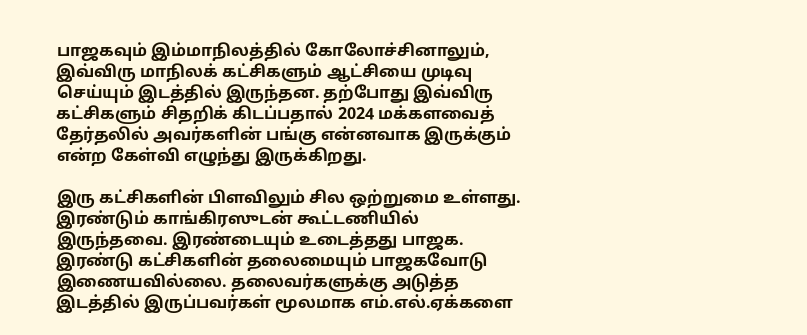பாஜகவும் இம்மாநிலத்தில் கோலோச்சினாலும், இவ்விரு மாநிலக் கட்சிகளும் ஆட்சியை முடிவு செய்யும் இடத்தில் இருந்தன. தற்போது இவ்விரு கட்சிகளும் சிதறிக் கிடப்பதால் 2024 மக்களவைத் தேர்தலில் அவர்களின் பங்கு என்னவாக இருக்கும் என்ற கேள்வி எழுந்து இருக்கிறது.

இரு கட்சிகளின் பிளவிலும் சில ஒற்றுமை உள்ளது. இரண்டும் காங்கிரஸுடன் கூட்டணியில் இருந்தவை. இரண்டையும் உடைத்தது பாஜக. இரண்டு கட்சிகளின் தலைமையும் பாஜகவோடு இணையவில்லை. தலைவர்களுக்கு அடுத்த இடத்தில் இருப்பவர்கள் மூலமாக எம்.எல்.ஏக்களை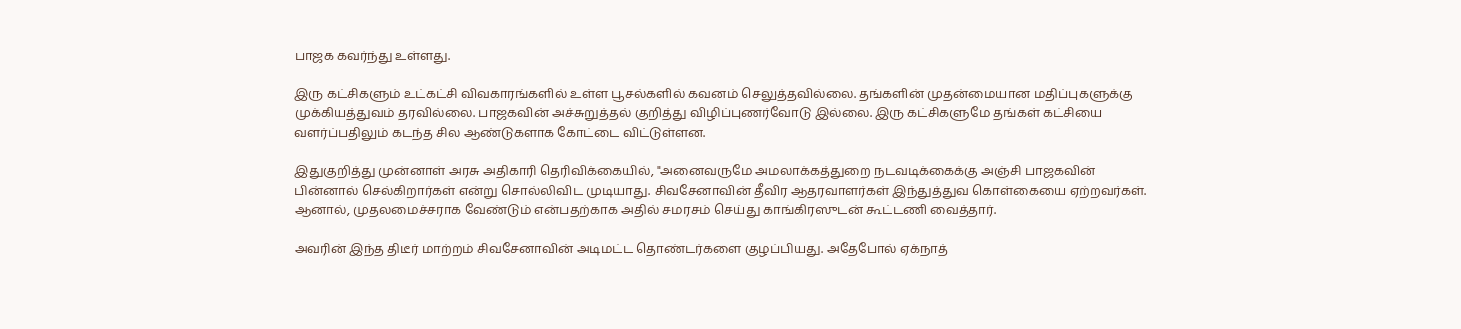பாஜக கவர்ந்து உள்ளது.

இரு கட்சிகளும் உட்கட்சி விவகாரங்களில் உள்ள பூசல்களில் கவனம் செலுத்தவில்லை. தங்களின் முதன்மையான மதிப்புகளுக்கு முக்கியத்துவம் தரவில்லை. பாஜகவின் அச்சுறுத்தல் குறித்து விழிப்புணர்வோடு இல்லை. இரு கட்சிகளுமே தங்கள் கட்சியை வளர்ப்பதிலும் கடந்த சில ஆண்டுகளாக கோட்டை விட்டுள்ளன.

இதுகுறித்து முன்னாள் அரசு அதிகாரி தெரிவிக்கையில், "அனைவருமே அமலாக்கத்துறை நடவடிக்கைக்கு அஞ்சி பாஜகவின் பின்னால் செல்கிறார்கள் என்று சொல்லிவிட முடியாது. சிவசேனாவின் தீவிர ஆதரவாளர்கள் இந்துத்துவ கொள்கையை ஏற்றவர்கள். ஆனால், முதலமைச்சராக வேண்டும் என்பதற்காக அதில் சமரசம் செய்து காங்கிரஸுடன் கூட்டணி வைத்தார்.

அவரின் இந்த திடீர் மாற்றம் சிவசேனாவின் அடிமட்ட தொண்டர்களை குழப்பியது. அதேபோல் ஏக்நாத்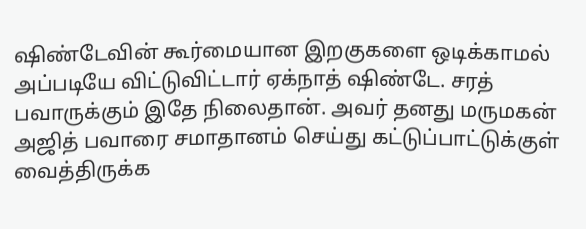ஷிண்டேவின் கூர்மையான இறகுகளை ஒடிக்காமல் அப்படியே விட்டுவிட்டார் ஏக்நாத் ஷிண்டே. சரத் பவாருக்கும் இதே நிலைதான். அவர் தனது மருமகன் அஜித் பவாரை சமாதானம் செய்து கட்டுப்பாட்டுக்குள் வைத்திருக்க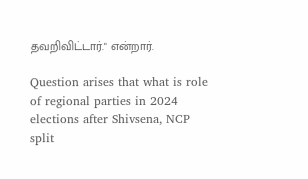தவறிவிட்டார்." என்றார்.

Question arises that what is role of regional parties in 2024 elections after Shivsena, NCP split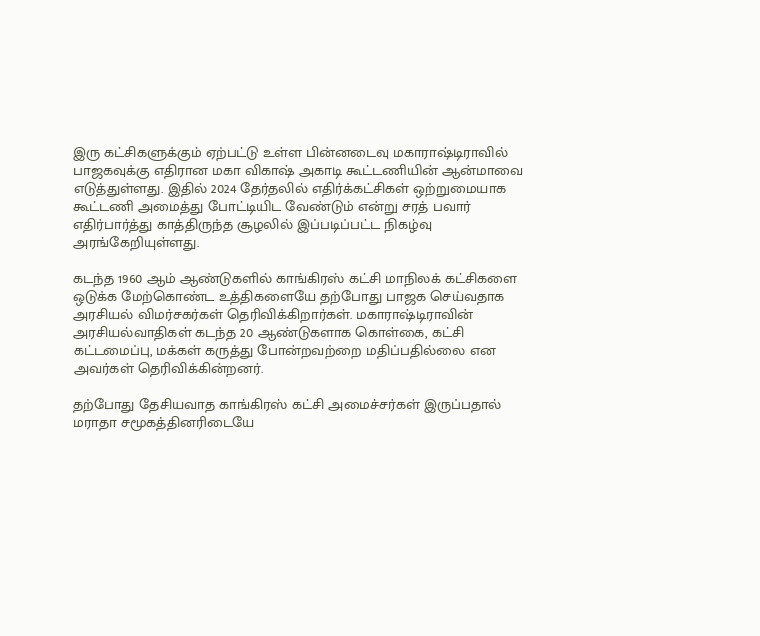இரு கட்சிகளுக்கும் ஏற்பட்டு உள்ள பின்னடைவு மகாராஷ்டிராவில் பாஜகவுக்கு எதிரான மகா விகாஷ் அகாடி கூட்டணியின் ஆன்மாவை எடுத்துள்ளது. இதில் 2024 தேர்தலில் எதிர்க்கட்சிகள் ஒற்றுமையாக கூட்டணி அமைத்து போட்டியிட வேண்டும் என்று சரத் பவார் எதிர்பார்த்து காத்திருந்த சூழலில் இப்படிப்பட்ட நிகழ்வு அரங்கேறியுள்ளது.

கடந்த 1960 ஆம் ஆண்டுகளில் காங்கிரஸ் கட்சி மாநிலக் கட்சிகளை ஒடுக்க மேற்கொண்ட உத்திகளையே தற்போது பாஜக செய்வதாக அரசியல் விமர்சகர்கள் தெரிவிக்கிறார்கள். மகாராஷ்டிராவின் அரசியல்வாதிகள் கடந்த 20 ஆண்டுகளாக கொள்கை, கட்சி கட்டமைப்பு, மக்கள் கருத்து போன்றவற்றை மதிப்பதில்லை என அவர்கள் தெரிவிக்கின்றனர்.

தற்போது தேசியவாத காங்கிரஸ் கட்சி அமைச்சர்கள் இருப்பதால் மராதா சமூகத்தினரிடையே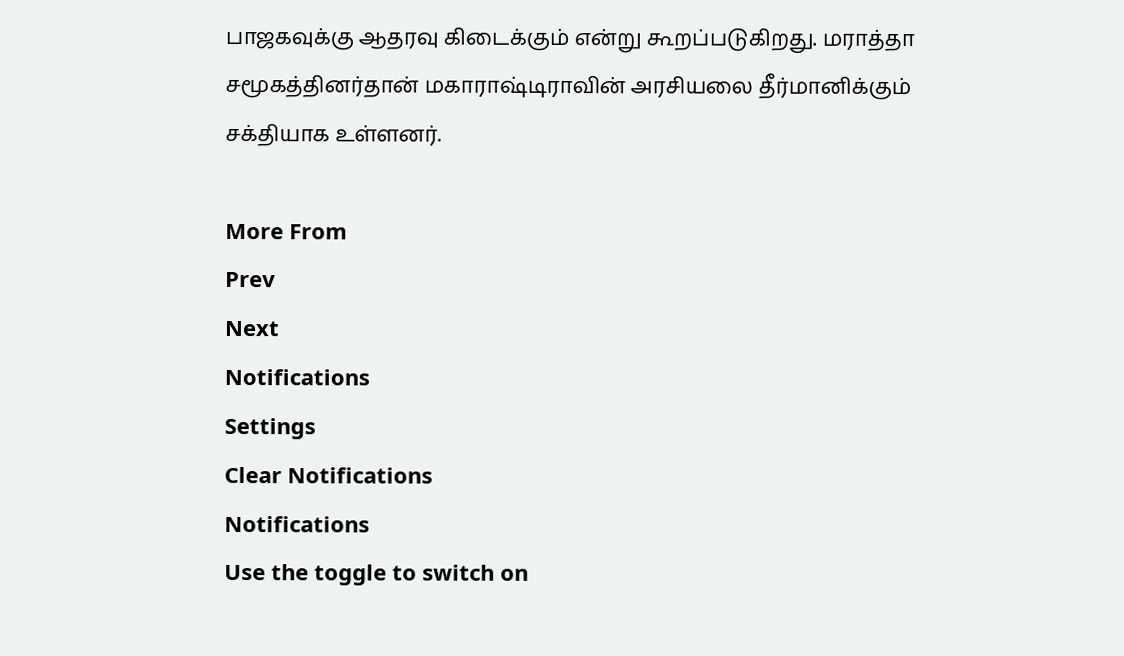பாஜகவுக்கு ஆதரவு கிடைக்கும் என்று கூறப்படுகிறது. மராத்தா சமூகத்தினர்தான் மகாராஷ்டிராவின் அரசியலை தீர்மானிக்கும் சக்தியாக உள்ளனர்.

More From
Prev
Next
Notifications
Settings
Clear Notifications
Notifications
Use the toggle to switch on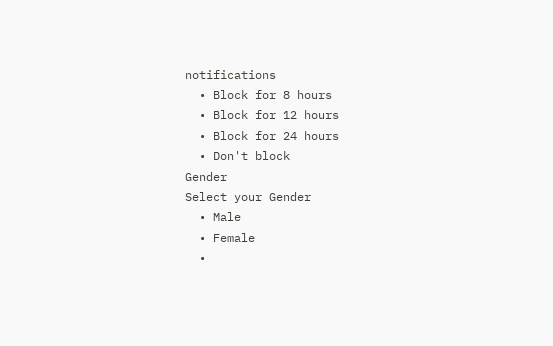notifications
  • Block for 8 hours
  • Block for 12 hours
  • Block for 24 hours
  • Don't block
Gender
Select your Gender
  • Male
  • Female
  •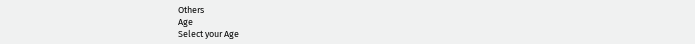Others
Age
Select your Age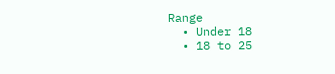Range
  • Under 18
  • 18 to 25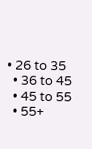• 26 to 35
  • 36 to 45
  • 45 to 55
  • 55+